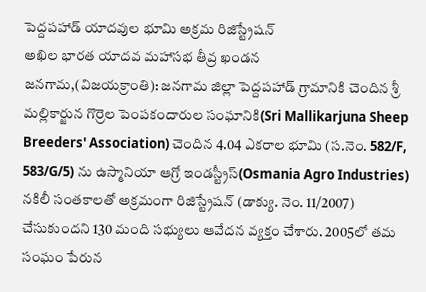పెద్దపహాడ్ యాదవుల భూమి అక్రమ రిజిస్ట్రేషన్
అఖిల భారత యాదవ మహాసభ తీవ్ర ఖండన
జనగామ,(విజయక్రాంతి): జనగామ జిల్లా పెద్దపహాడ్ గ్రామానికి చెందిన శ్రీ మల్లికార్జున గొర్రెల పెంపకందారుల సంఘానికి(Sri Mallikarjuna Sheep Breeders' Association) చెందిన 4.04 ఎకరాల భూమి (స.నెం. 582/F, 583/G/5) ను ఉస్మానియా ఆగ్రో ఇండస్ట్రీస్(Osmania Agro Industries) నకిలీ సంతకాలతో అక్రమంగా రిజిస్ట్రేషన్ (డాక్యు. నెం. 11/2007) చేసుకుందని 130 మంది సభ్యులు ఆవేదన వ్యక్తం చేశారు. 2005లో తమ సంఘం పేరున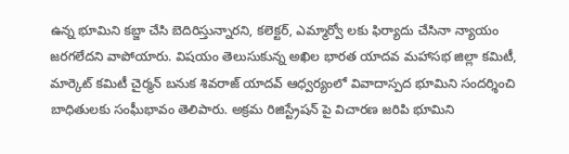ఉన్న భూమిని కబ్జా చేసి బెదిరిస్తున్నారని, కలెక్టర్, ఎమ్మార్వో లకు ఫిర్యాదు చేసినా న్యాయం జరగలేదని వాపోయారు. విషయం తెలుసుకున్న అఖిల భారత యాదవ మహాసభ జిల్లా కమిటీ, మార్కెట్ కమిటీ చైర్మన్ బనుక శివరాజ్ యాదవ్ ఆధ్వర్యంలో వివాదాస్పద భూమిని సందర్శించి బాధితులకు సంఘీభావం తెలిపారు. అక్రమ రిజిస్ట్రేషన్ పై విచారణ జరిపి భూమిని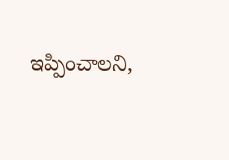ఇప్పించాలని,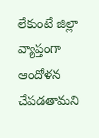లేకుంటే జిల్లా వ్యాప్తంగా ఆందోళన చేపడతామని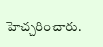హెచ్చరించారు.